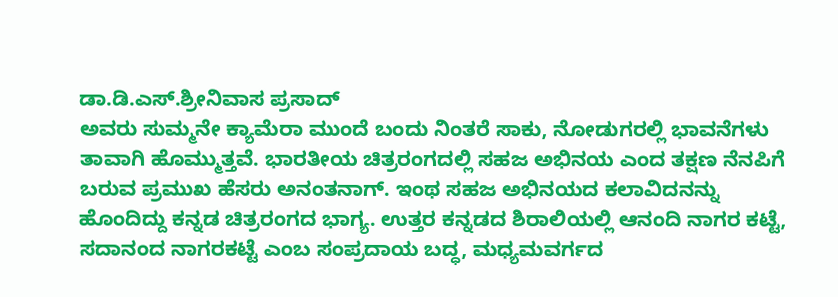ಡಾ.ಡಿ.ಎಸ್.ಶ್ರೀನಿವಾಸ ಪ್ರಸಾದ್
ಅವರು ಸುಮ್ಮನೇ ಕ್ಯಾಮೆರಾ ಮುಂದೆ ಬಂದು ನಿಂತರೆ ಸಾಕು, ನೋಡುಗರಲ್ಲಿ ಭಾವನೆಗಳು ತಾವಾಗಿ ಹೊಮ್ಮುತ್ತವೆ. ಭಾರತೀಯ ಚಿತ್ರರಂಗದಲ್ಲಿ ಸಹಜ ಅಭಿನಯ ಎಂದ ತಕ್ಷಣ ನೆನಪಿಗೆ ಬರುವ ಪ್ರಮುಖ ಹೆಸರು ಅನಂತನಾಗ್. ಇಂಥ ಸಹಜ ಅಭಿನಯದ ಕಲಾವಿದನನ್ನು ಹೊಂದಿದ್ದು ಕನ್ನಡ ಚಿತ್ರರಂಗದ ಭಾಗ್ಯ. ಉತ್ತರ ಕನ್ನಡದ ಶಿರಾಲಿಯಲ್ಲಿ ಆನಂದಿ ನಾಗರ ಕಟ್ಟೆ, ಸದಾನಂದ ನಾಗರಕಟ್ಟೆ ಎಂಬ ಸಂಪ್ರದಾಯ ಬದ್ಧ, ಮಧ್ಯಮವರ್ಗದ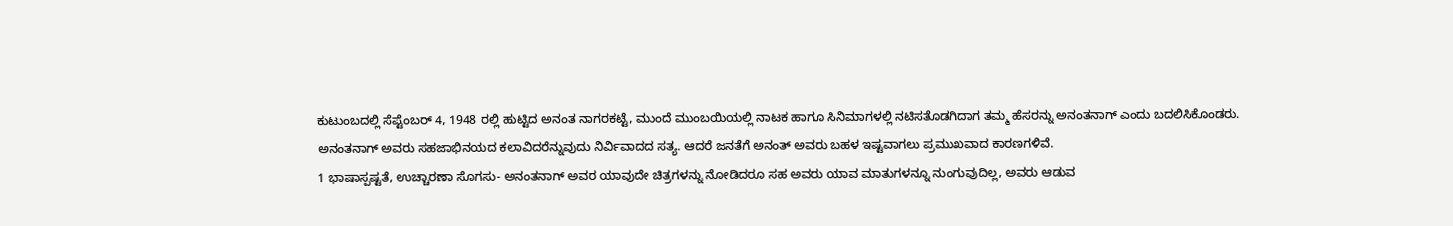ಕುಟುಂಬದಲ್ಲಿ ಸೆಪ್ಟೆಂಬರ್ 4, 1948 ರಲ್ಲಿ ಹುಟ್ಟಿದ ಅನಂತ ನಾಗರಕಟ್ಟೆ, ಮುಂದೆ ಮುಂಬಯಿಯಲ್ಲಿ ನಾಟಕ ಹಾಗೂ ಸಿನಿಮಾಗಳಲ್ಲಿ ನಟಿಸತೊಡಗಿದಾಗ ತಮ್ಮ ಹೆಸರನ್ನು ಅನಂತನಾಗ್ ಎಂದು ಬದಲಿಸಿಕೊಂಡರು.
ಅನಂತನಾಗ್ ಅವರು ಸಹಜಾಭಿನಯದ ಕಲಾವಿದರೆನ್ನುವುದು ನಿರ್ವಿವಾದದ ಸತ್ಯ. ಆದರೆ ಜನತೆಗೆ ಅನಂತ್ ಅವರು ಬಹಳ ಇಷ್ಟವಾಗಲು ಪ್ರಮುಖವಾದ ಕಾರಣಗಳಿವೆ.
1 ಭಾಷಾಸ್ಪಷ್ಟತೆ, ಉಚ್ಚಾರಣಾ ಸೊಗಸು- ಅನಂತನಾಗ್ ಅವರ ಯಾವುದೇ ಚಿತ್ರಗಳನ್ನು ನೋಡಿದರೂ ಸಹ ಅವರು ಯಾವ ಮಾತುಗಳನ್ನೂ ನುಂಗುವುದಿಲ್ಲ, ಅವರು ಆಡುವ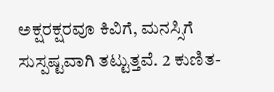ಅಕ್ಷರಕ್ಷರವೂ ಕಿವಿಗೆ, ಮನಸ್ಸಿಗೆ ಸುಸ್ಪಷ್ಟವಾಗಿ ತಟ್ಟುತ್ತವೆ. 2 ಕುಣಿತ-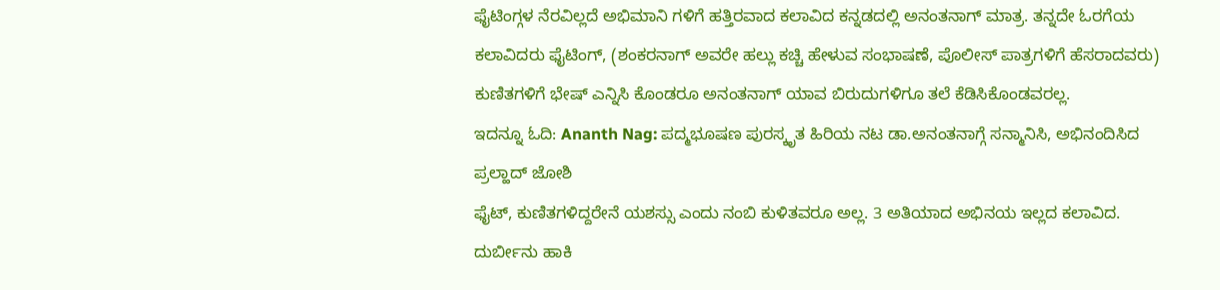ಫೈಟಿಂಗ್ಗಳ ನೆರವಿಲ್ಲದೆ ಅಭಿಮಾನಿ ಗಳಿಗೆ ಹತ್ತಿರವಾದ ಕಲಾವಿದ ಕನ್ನಡದಲ್ಲಿ ಅನಂತನಾಗ್ ಮಾತ್ರ. ತನ್ನದೇ ಓರಗೆಯ ಕಲಾವಿದರು ಫೈಟಿಂಗ್, (ಶಂಕರನಾಗ್ ಅವರೇ ಹಲ್ಲು ಕಚ್ಚಿ ಹೇಳುವ ಸಂಭಾಷಣೆ, ಪೊಲೀಸ್ ಪಾತ್ರಗಳಿಗೆ ಹೆಸರಾದವರು) ಕುಣಿತಗಳಿಗೆ ಭೇಷ್ ಎನ್ನಿಸಿ ಕೊಂಡರೂ ಅನಂತನಾಗ್ ಯಾವ ಬಿರುದುಗಳಿಗೂ ತಲೆ ಕೆಡಿಸಿಕೊಂಡವರಲ್ಲ.
ಇದನ್ನೂ ಓದಿ: Ananth Nag: ಪದ್ಮಭೂಷಣ ಪುರಸ್ಕೃತ ಹಿರಿಯ ನಟ ಡಾ.ಅನಂತನಾಗ್ಗೆ ಸನ್ಮಾನಿಸಿ, ಅಭಿನಂದಿಸಿದ ಪ್ರಲ್ಹಾದ್ ಜೋಶಿ
ಫೈಟ್, ಕುಣಿತಗಳಿದ್ದರೇನೆ ಯಶಸ್ಸು ಎಂದು ನಂಬಿ ಕುಳಿತವರೂ ಅಲ್ಲ. 3 ಅತಿಯಾದ ಅಭಿನಯ ಇಲ್ಲದ ಕಲಾವಿದ. ದುರ್ಬೀನು ಹಾಕಿ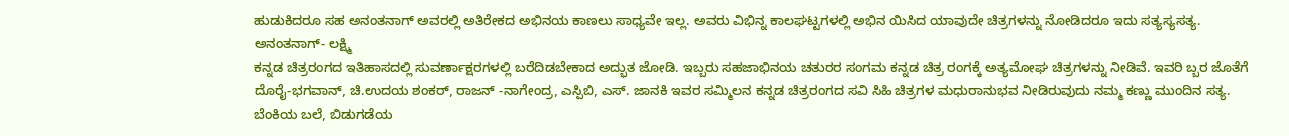ಹುಡುಕಿದರೂ ಸಹ ಅನಂತನಾಗ್ ಅವರಲ್ಲಿ ಅತಿರೇಕದ ಅಭಿನಯ ಕಾಣಲು ಸಾಧ್ಯವೇ ಇಲ್ಲ. ಅವರು ವಿಭಿನ್ನ ಕಾಲಘಟ್ಟಗಳಲ್ಲಿ ಅಭಿನ ಯಿಸಿದ ಯಾವುದೇ ಚಿತ್ರಗಳನ್ನು ನೋಡಿದರೂ ಇದು ಸತ್ಯಸ್ಯಸತ್ಯ.
ಅನಂತನಾಗ್- ಲಕ್ಷ್ಮಿ
ಕನ್ನಡ ಚಿತ್ರರಂಗದ ಇತಿಹಾಸದಲ್ಲಿ ಸುವರ್ಣಾಕ್ಷರಗಳಲ್ಲಿ ಬರೆದಿಡಬೇಕಾದ ಅದ್ಭುತ ಜೋಡಿ. ಇಬ್ಬರು ಸಹಜಾಭಿನಯ ಚತುರರ ಸಂಗಮ ಕನ್ನಡ ಚಿತ್ರ ರಂಗಕ್ಕೆ ಅತ್ಯಮೋಘ ಚಿತ್ರಗಳನ್ನು ನೀಡಿವೆ. ಇವರಿ ಬ್ಬರ ಜೊತೆಗೆ ದೊರೈ-ಭಗವಾನ್, ಚಿ.ಉದಯ ಶಂಕರ್, ರಾಜನ್ -ನಾಗೇಂದ್ರ, ಎಸ್ಪಿಬಿ, ಎಸ್. ಜಾನಕಿ ಇವರ ಸಮ್ಮಿಲನ ಕನ್ನಡ ಚಿತ್ರರಂಗದ ಸವಿ ಸಿಹಿ ಚಿತ್ರಗಳ ಮಧುರಾನುಭವ ನೀಡಿರುವುದು ನಮ್ಮ ಕಣ್ಣು ಮುಂದಿನ ಸತ್ಯ.
ಬೆಂಕಿಯ ಬಲೆ, ಬಿಡುಗಡೆಯ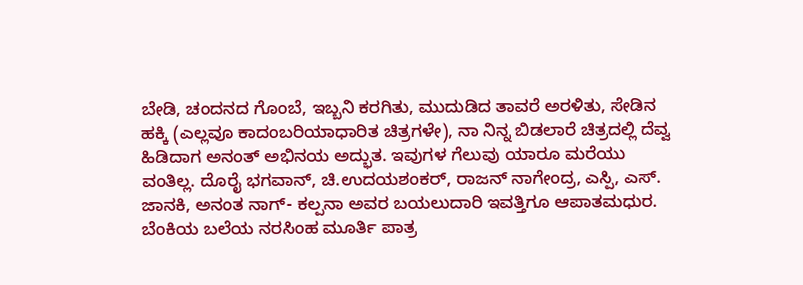ಬೇಡಿ, ಚಂದನದ ಗೊಂಬೆ, ಇಬ್ಬನಿ ಕರಗಿತು, ಮುದುಡಿದ ತಾವರೆ ಅರಳಿತು, ಸೇಡಿನ ಹಕ್ಕಿ (ಎಲ್ಲವೂ ಕಾದಂಬರಿಯಾಧಾರಿತ ಚಿತ್ರಗಳೇ), ನಾ ನಿನ್ನ ಬಿಡಲಾರೆ ಚಿತ್ರದಲ್ಲಿ ದೆವ್ವ ಹಿಡಿದಾಗ ಅನಂತ್ ಅಭಿನಯ ಅದ್ಭುತ. ಇವುಗಳ ಗೆಲುವು ಯಾರೂ ಮರೆಯು ವಂತಿಲ್ಲ. ದೊರೈ ಭಗವಾನ್, ಚಿ.ಉದಯಶಂಕರ್, ರಾಜನ್ ನಾಗೇಂದ್ರ, ಎಸ್ಪಿ, ಎಸ್. ಜಾನಕಿ, ಅನಂತ ನಾಗ್- ಕಲ್ಪನಾ ಅವರ ಬಯಲುದಾರಿ ಇವತ್ತಿಗೂ ಆಪಾತಮಧುರ.
ಬೆಂಕಿಯ ಬಲೆಯ ನರಸಿಂಹ ಮೂರ್ತಿ ಪಾತ್ರ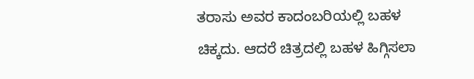ತರಾಸು ಅವರ ಕಾದಂಬರಿಯಲ್ಲಿ ಬಹಳ ಚಿಕ್ಕದು. ಆದರೆ ಚಿತ್ರದಲ್ಲಿ ಬಹಳ ಹಿಗ್ಗಿಸಲಾ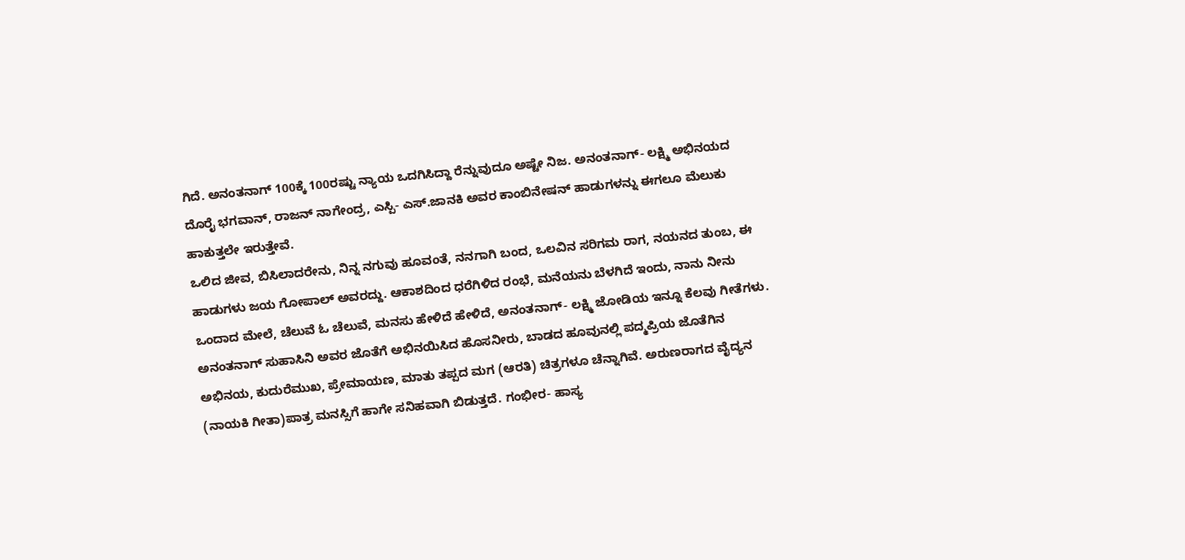ಗಿದೆ. ಅನಂತನಾಗ್ 100ಕ್ಕೆ 100ರಷ್ಟು ನ್ಯಾಯ ಒದಗಿಸಿದ್ದಾ ರೆನ್ನುವುದೂ ಅಷ್ಟೇ ನಿಜ. ಅನಂತನಾಗ್- ಲಕ್ಷ್ಮಿ ಅಭಿನಯದ ದೊರೈ ಭಗವಾನ್, ರಾಜನ್ ನಾಗೇಂದ್ರ, ಎಸ್ಪಿ- ಎಸ್.ಜಾನಕಿ ಅವರ ಕಾಂಬಿನೇಷನ್ ಹಾಡುಗಳನ್ನು ಈಗಲೂ ಮೆಲುಕು ಹಾಕುತ್ತಲೇ ಇರುತ್ತೇವೆ.
ಒಲಿದ ಜೀವ, ಬಿಸಿಲಾದರೇನು, ನಿನ್ನ ನಗುವು ಹೂವಂತೆ, ನನಗಾಗಿ ಬಂದ, ಒಲವಿನ ಸರಿಗಮ ರಾಗ, ನಯನದ ತುಂಬ, ಈ ಹಾಡುಗಳು ಜಯ ಗೋಪಾಲ್ ಅವರದ್ದು. ಆಕಾಶದಿಂದ ಧರೆಗಿಳಿದ ರಂಭೆ, ಮನೆಯನು ಬೆಳಗಿದೆ ಇಂದು, ನಾನು ನೀನು ಒಂದಾದ ಮೇಲೆ, ಚೆಲುವೆ ಓ ಚೆಲುವೆ, ಮನಸು ಹೇಳಿದೆ ಹೇಳಿದೆ, ಅನಂತನಾಗ್- ಲಕ್ಷ್ಮಿ ಜೋಡಿಯ ಇನ್ನೂ ಕೆಲವು ಗೀತೆಗಳು. ಅನಂತನಾಗ್ ಸುಹಾಸಿನಿ ಅವರ ಜೊತೆಗೆ ಅಭಿನಯಿಸಿದ ಹೊಸನೀರು, ಬಾಡದ ಹೂವುನಲ್ಲಿ ಪದ್ಮಪ್ರಿಯ ಜೊತೆಗಿನ ಅಭಿನಯ, ಕುದುರೆಮುಖ, ಪ್ರೇಮಾಯಣ, ಮಾತು ತಪ್ಪದ ಮಗ (ಆರತಿ) ಚಿತ್ರಗಳೂ ಚೆನ್ನಾಗಿವೆ. ಅರುಣರಾಗದ ವೈದ್ಯನ (ನಾಯಕಿ ಗೀತಾ)ಪಾತ್ರ ಮನಸ್ಸಿಗೆ ಹಾಗೇ ಸನಿಹವಾಗಿ ಬಿಡುತ್ತದೆ. ಗಂಭೀರ- ಹಾಸ್ಯ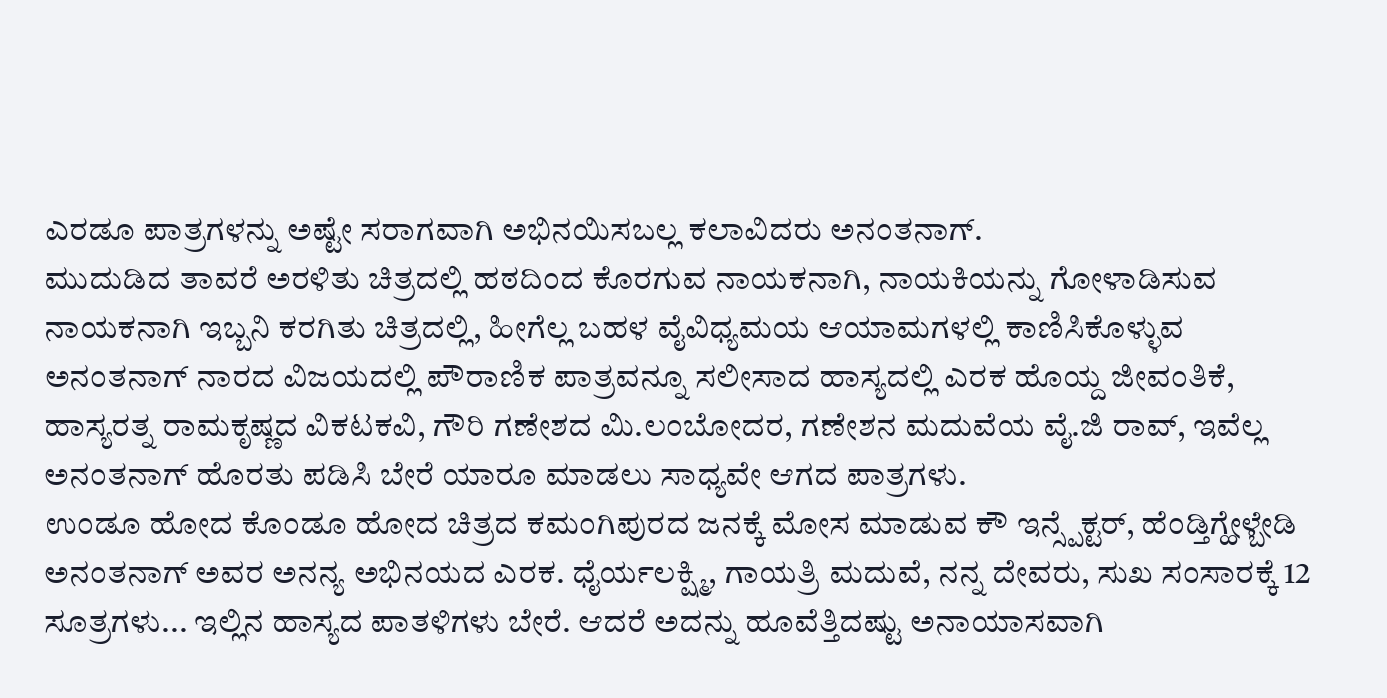ಎರಡೂ ಪಾತ್ರಗಳನ್ನು ಅಷ್ಟೇ ಸರಾಗವಾಗಿ ಅಭಿನಯಿಸಬಲ್ಲ ಕಲಾವಿದರು ಅನಂತನಾಗ್.
ಮುದುಡಿದ ತಾವರೆ ಅರಳಿತು ಚಿತ್ರದಲ್ಲಿ ಹಠದಿಂದ ಕೊರಗುವ ನಾಯಕನಾಗಿ, ನಾಯಕಿಯನ್ನು ಗೋಳಾಡಿಸುವ ನಾಯಕನಾಗಿ ಇಬ್ಬನಿ ಕರಗಿತು ಚಿತ್ರದಲ್ಲಿ, ಹೀಗೆಲ್ಲ ಬಹಳ ವೈವಿಧ್ಯಮಯ ಆಯಾಮಗಳಲ್ಲಿ ಕಾಣಿಸಿಕೊಳ್ಳುವ ಅನಂತನಾಗ್ ನಾರದ ವಿಜಯದಲ್ಲಿ ಪೌರಾಣಿಕ ಪಾತ್ರವನ್ನೂ ಸಲೀಸಾದ ಹಾಸ್ಯದಲ್ಲಿ ಎರಕ ಹೊಯ್ದ ಜೀವಂತಿಕೆ, ಹಾಸ್ಯರತ್ನ ರಾಮಕೃಷ್ಣದ ವಿಕಟಕವಿ, ಗೌರಿ ಗಣೇಶದ ಮಿ.ಲಂಬೋದರ, ಗಣೇಶನ ಮದುವೆಯ ವೈ.ಜಿ ರಾವ್, ಇವೆಲ್ಲ ಅನಂತನಾಗ್ ಹೊರತು ಪಡಿಸಿ ಬೇರೆ ಯಾರೂ ಮಾಡಲು ಸಾಧ್ಯವೇ ಆಗದ ಪಾತ್ರಗಳು.
ಉಂಡೂ ಹೋದ ಕೊಂಡೂ ಹೋದ ಚಿತ್ರದ ಕಮಂಗಿಪುರದ ಜನಕ್ಕೆ ಮೋಸ ಮಾಡುವ ಕೌ ಇನ್ಸ್ಪೆಕ್ಟರ್, ಹೆಂಡ್ತಿಗ್ಹೇಳ್ಬೇಡಿ ಅನಂತನಾಗ್ ಅವರ ಅನನ್ಯ ಅಭಿನಯದ ಎರಕ. ಧೈರ್ಯಲಕ್ಷ್ಮಿ, ಗಾಯತ್ರಿ ಮದುವೆ, ನನ್ನ ದೇವರು, ಸುಖ ಸಂಸಾರಕ್ಕೆ 12 ಸೂತ್ರಗಳು... ಇಲ್ಲಿನ ಹಾಸ್ಯದ ಪಾತಳಿಗಳು ಬೇರೆ. ಆದರೆ ಅದನ್ನು ಹೂವೆತ್ತಿದಷ್ಟು ಅನಾಯಾಸವಾಗಿ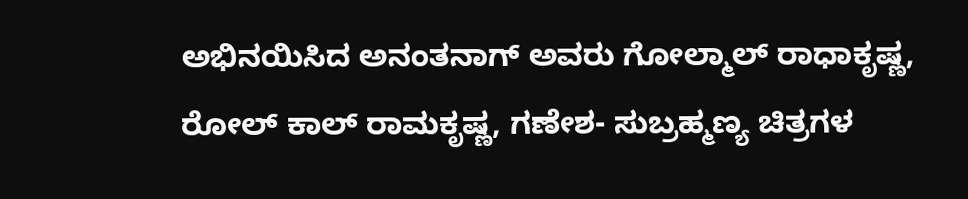ಅಭಿನಯಿಸಿದ ಅನಂತನಾಗ್ ಅವರು ಗೋಲ್ಮಾಲ್ ರಾಧಾಕೃಷ್ಣ, ರೋಲ್ ಕಾಲ್ ರಾಮಕೃಷ್ಣ, ಗಣೇಶ- ಸುಬ್ರಹ್ಮಣ್ಯ ಚಿತ್ರಗಳ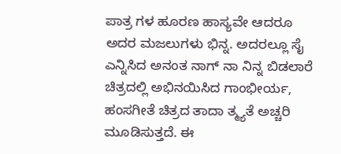ಪಾತ್ರ ಗಳ ಹೂರಣ ಹಾಸ್ಯವೇ ಆದರೂ ಅದರ ಮಜಲುಗಳು ಭಿನ್ನ. ಅದರಲ್ಲೂ ಸೈ ಎನ್ನಿಸಿದ ಅನಂತ ನಾಗ್ ನಾ ನಿನ್ನ ಬಿಡಲಾರೆ ಚಿತ್ರದಲ್ಲಿ ಅಭಿನಯಿಸಿದ ಗಾಂಭೀರ್ಯ, ಹಂಸಗೀತೆ ಚಿತ್ರದ ತಾದಾ ತ್ಮ್ಯತೆ ಅಚ್ಚರಿ ಮೂಡಿಸುತ್ತದೆ. ಈ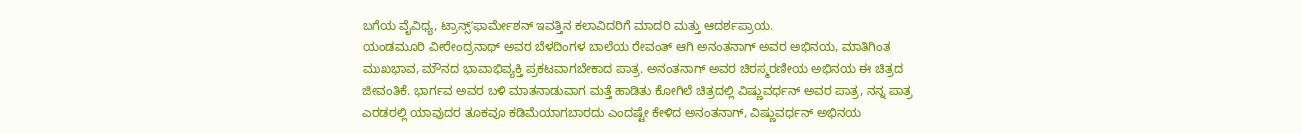ಬಗೆಯ ವೈವಿಧ್ಯ, ಟ್ರಾನ್ಸ್ʼಫಾರ್ಮೇಶನ್ ಇವತ್ತಿನ ಕಲಾವಿದರಿಗೆ ಮಾದರಿ ಮತ್ತು ಆದರ್ಶಪ್ರಾಯ.
ಯಂಡಮೂರಿ ವೀರೇಂದ್ರನಾಥ್ ಅವರ ಬೆಳದಿಂಗಳ ಬಾಲೆಯ ರೇವಂತ್ ಆಗಿ ಅನಂತನಾಗ್ ಅವರ ಅಭಿನಯ, ಮಾತಿಗಿಂತ ಮುಖಭಾವ, ಮೌನದ ಭಾವಾಭಿವ್ಯಕ್ತಿ ಪ್ರಕಟವಾಗಬೇಕಾದ ಪಾತ್ರ. ಅನಂತನಾಗ್ ಅವರ ಚಿರಸ್ಮರಣೀಯ ಅಭಿನಯ ಈ ಚಿತ್ರದ ಜೀವಂತಿಕೆ. ಭಾರ್ಗವ ಅವರ ಬಳಿ ಮಾತನಾಡುವಾಗ ಮತ್ತೆ ಹಾಡಿತು ಕೋಗಿಲೆ ಚಿತ್ರದಲ್ಲಿ ವಿಷ್ಣುವರ್ಧನ್ ಅವರ ಪಾತ್ರ, ನನ್ನ ಪಾತ್ರ ಎರಡರಲ್ಲಿ ಯಾವುದರ ತೂಕವೂ ಕಡಿಮೆಯಾಗಬಾರದು ಎಂದಷ್ಟೇ ಕೇಳಿದ ಅನಂತನಾಗ್, ವಿಷ್ಣುವರ್ಧನ್ ಅಭಿನಯ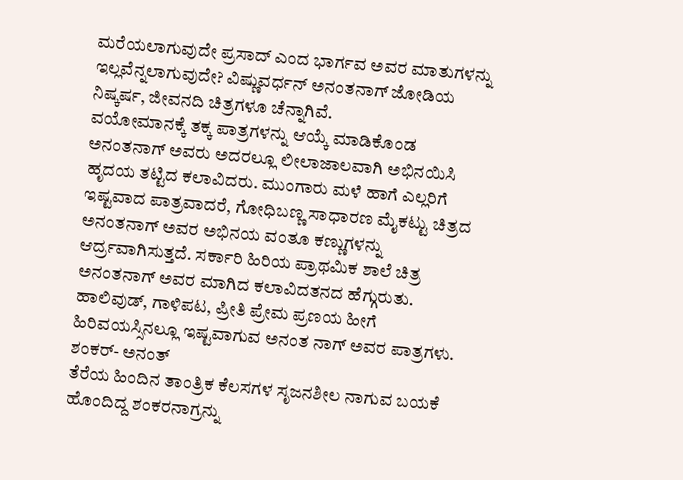ಮರೆಯಲಾಗುವುದೇ ಪ್ರಸಾದ್ ಎಂದ ಭಾರ್ಗವ ಅವರ ಮಾತುಗಳನ್ನು ಇಲ್ಲವೆನ್ನಲಾಗುವುದೇ? ವಿಷ್ಣುವರ್ಧನ್ ಅನಂತನಾಗ್ ಜೋಡಿಯ ನಿಷ್ಕರ್ಷ, ಜೀವನದಿ ಚಿತ್ರಗಳೂ ಚೆನ್ನಾಗಿವೆ.
ವಯೋಮಾನಕ್ಕೆ ತಕ್ಕ ಪಾತ್ರಗಳನ್ನು ಆಯ್ಕೆ ಮಾಡಿಕೊಂಡ ಅನಂತನಾಗ್ ಅವರು ಅದರಲ್ಲೂ ಲೀಲಾಜಾಲವಾಗಿ ಅಭಿನಯಿಸಿ ಹೃದಯ ತಟ್ಟಿದ ಕಲಾವಿದರು. ಮುಂಗಾರು ಮಳೆ ಹಾಗೆ ಎಲ್ಲರಿಗೆ ಇಷ್ಟವಾದ ಪಾತ್ರವಾದರೆ, ಗೋಧಿಬಣ್ಣ ಸಾಧಾರಣ ಮೈಕಟ್ಟು ಚಿತ್ರದ ಅನಂತನಾಗ್ ಅವರ ಅಭಿನಯ ವಂತೂ ಕಣ್ಣುಗಳನ್ನು ಆರ್ದ್ರವಾಗಿಸುತ್ತದೆ. ಸರ್ಕಾರಿ ಹಿರಿಯ ಪ್ರಾಥಮಿಕ ಶಾಲೆ ಚಿತ್ರ ಅನಂತನಾಗ್ ಅವರ ಮಾಗಿದ ಕಲಾವಿದತನದ ಹೆಗ್ಗುರುತು.
ಹಾಲಿವುಡ್, ಗಾಳಿಪಟ, ಪ್ರೀತಿ ಪ್ರೇಮ ಪ್ರಣಯ ಹೀಗೆ ಹಿರಿವಯಸ್ಸಿನಲ್ಲೂ ಇಷ್ಟವಾಗುವ ಅನಂತ ನಾಗ್ ಅವರ ಪಾತ್ರಗಳು.
ಶಂಕರ್- ಅನಂತ್
ತೆರೆಯ ಹಿಂದಿನ ತಾಂತ್ರಿಕ ಕೆಲಸಗಳ ಸೃಜನಶೀಲ ನಾಗುವ ಬಯಕೆ ಹೊಂದಿದ್ದ ಶಂಕರನಾಗ್ರನ್ನು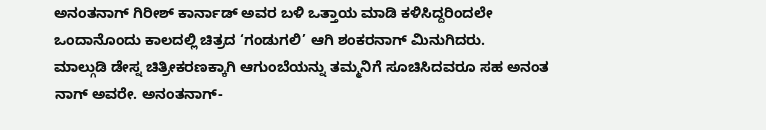ಅನಂತನಾಗ್ ಗಿರೀಶ್ ಕಾರ್ನಾಡ್ ಅವರ ಬಳಿ ಒತ್ತಾಯ ಮಾಡಿ ಕಳಿಸಿದ್ದರಿಂದಲೇ ಒಂದಾನೊಂದು ಕಾಲದಲ್ಲಿ ಚಿತ್ರದ ‘ಗಂಡುಗಲಿ’ ಆಗಿ ಶಂಕರನಾಗ್ ಮಿನುಗಿದರು.
ಮಾಲ್ಗುಡಿ ಡೇಸ್ನ ಚಿತ್ರೀಕರಣಕ್ಕಾಗಿ ಆಗುಂಬೆಯನ್ನು ತಮ್ಮನಿಗೆ ಸೂಚಿಸಿದವರೂ ಸಹ ಅನಂತ ನಾಗ್ ಅವರೇ. ಅನಂತನಾಗ್-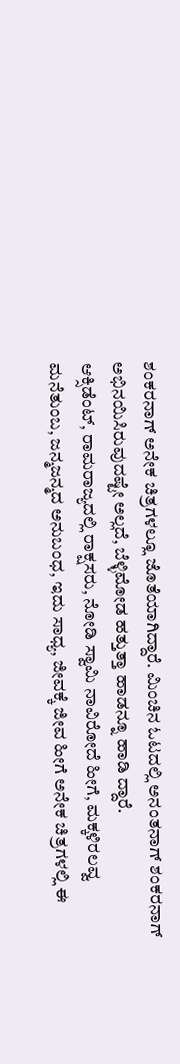ಶಂಕರನಾಗ್ ಅನೇಕ ಚಿತ್ರಗಳಲ್ಲೂ ಜೊತೆಯಾಗಿದ್ದಾರೆ. ಮಿಂಚಿನ ಓಟದಲ್ಲಿ ಅನಂತನಾಗ್ ಶಂಕರನಾಗ್ ಅಭಿನಯಿಸಿರುವುದಷ್ಟೇ ಅಲ್ಲದೆ, ಬೆಳ್ಳಿಮೋಡ ಹತ್ತುತ್ತಾ ಹಾಡನ್ನೂ ಹಾಡಿ ದ್ದಾರೆ.
ಆಕ್ಸಿಡೆಂಟ್, ರಾಮರಾಜ್ಯದಲ್ಲಿ ರಾಕ್ಷಸರು, ನೋಡಿ ಸ್ವಾಮಿ ನಾವಿರೋದೆ ಹೀಗೆ, ಮಕ್ಕಳಿರಲವ್ವ ಮನೆತುಂಬ, ಜನ್ಮಜನ್ಮದ ಅನುಬಂಧ, ಇದು ಸಾಧ್ಯ, ಜೀವಕ್ಕೆ ಜೀವ ಹೀಗೆ ಅನೇಕ ಚಿತ್ರಗಳಲ್ಲಿ ಈ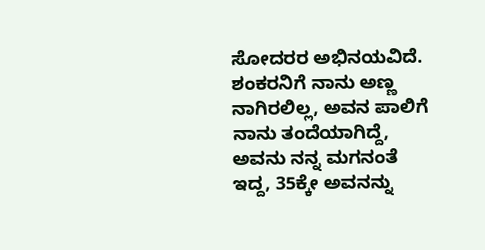ಸೋದರರ ಅಭಿನಯವಿದೆ. ಶಂಕರನಿಗೆ ನಾನು ಅಣ್ಣ ನಾಗಿರಲಿಲ್ಲ, ಅವನ ಪಾಲಿಗೆ ನಾನು ತಂದೆಯಾಗಿದ್ದೆ, ಅವನು ನನ್ನ ಮಗನಂತೆ ಇದ್ದ, 35ಕ್ಕೇ ಅವನನ್ನು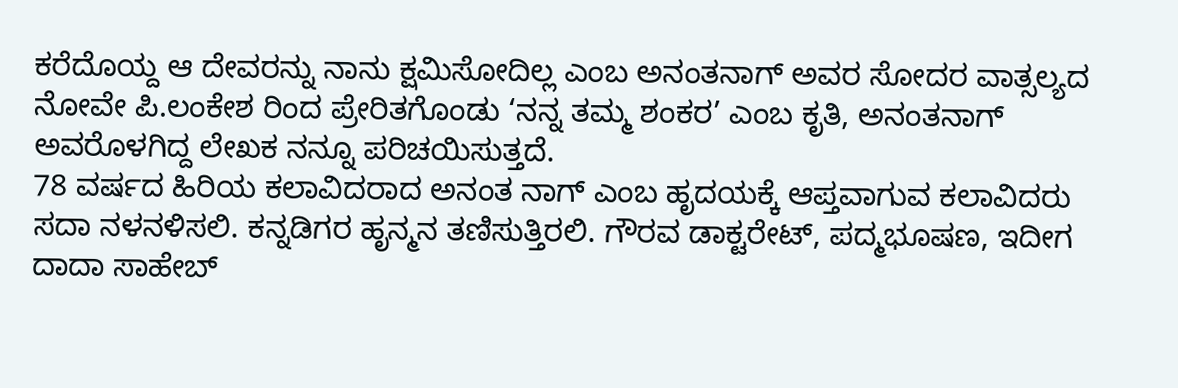ಕರೆದೊಯ್ದ ಆ ದೇವರನ್ನು ನಾನು ಕ್ಷಮಿಸೋದಿಲ್ಲ ಎಂಬ ಅನಂತನಾಗ್ ಅವರ ಸೋದರ ವಾತ್ಸಲ್ಯದ ನೋವೇ ಪಿ.ಲಂಕೇಶ ರಿಂದ ಪ್ರೇರಿತಗೊಂಡು ‘ನನ್ನ ತಮ್ಮ ಶಂಕರ’ ಎಂಬ ಕೃತಿ, ಅನಂತನಾಗ್ ಅವರೊಳಗಿದ್ದ ಲೇಖಕ ನನ್ನೂ ಪರಿಚಯಿಸುತ್ತದೆ.
78 ವರ್ಷದ ಹಿರಿಯ ಕಲಾವಿದರಾದ ಅನಂತ ನಾಗ್ ಎಂಬ ಹೃದಯಕ್ಕೆ ಆಪ್ತವಾಗುವ ಕಲಾವಿದರು ಸದಾ ನಳನಳಿಸಲಿ. ಕನ್ನಡಿಗರ ಹೃನ್ಮನ ತಣಿಸುತ್ತಿರಲಿ. ಗೌರವ ಡಾಕ್ಟರೇಟ್, ಪದ್ಮಭೂಷಣ, ಇದೀಗ ದಾದಾ ಸಾಹೇಬ್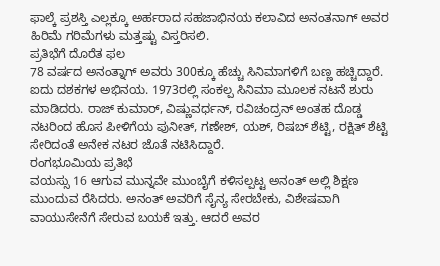ಫಾಲ್ಕೆ ಪ್ರಶಸ್ತಿ ಎಲ್ಲಕ್ಕೂ ಅರ್ಹರಾದ ಸಹಜಾಭಿನಯ ಕಲಾವಿದ ಅನಂತನಾಗ್ ಅವರ ಹಿರಿಮೆ ಗರಿಮೆಗಳು ಮತ್ತಷ್ಟು ವಿಸ್ತರಿಸಲಿ.
ಪ್ರತಿಭೆಗೆ ದೊರೆತ ಫಲ
78 ವರ್ಷದ ಅನಂತ್ನಾಗ್ ಅವರು 300ಕ್ಕೂ ಹೆಚ್ಚು ಸಿನಿಮಾಗಳಿಗೆ ಬಣ್ಣ ಹಚ್ಚಿದ್ದಾರೆ. ಐದು ದಶಕಗಳ ಅಭಿನಯ. 1973ರಲ್ಲಿ ಸಂಕಲ್ಪ ಸಿನಿಮಾ ಮೂಲಕ ನಟನೆ ಶುರು ಮಾಡಿದರು. ರಾಜ್ ಕುಮಾರ್, ವಿಷ್ಣುವರ್ಧನ್, ರವಿಚಂದ್ರನ್ ಅಂತಹ ದೊಡ್ಡ ನಟರಿಂದ ಹೊಸ ಪೀಳಿಗೆಯ ಪುನೀತ್, ಗಣೇಶ್, ಯಶ್, ರಿಷಬ್ ಶೆಟ್ಟಿ, ರಕ್ಷಿತ್ ಶೆಟ್ಟಿ ಸೇರಿದಂತೆ ಅನೇಕ ನಟರ ಜೊತೆ ನಟಿಸಿದ್ದಾರೆ.
ರಂಗಭೂಮಿಯ ಪ್ರತಿಭೆ
ವಯಸ್ಸು 16 ಆಗುವ ಮುನ್ನವೇ ಮುಂಬೈಗೆ ಕಳಿಸಲ್ಪಟ್ಟ ಅನಂತ್ ಅಲ್ಲಿ ಶಿಕ್ಷಣ ಮುಂದುವ ರೆಸಿದರು. ಅನಂತ್ ಅವರಿಗೆ ಸೈನ್ಯ ಸೇರಬೇಕು, ವಿಶೇಷವಾಗಿ ವಾಯುಸೇನೆಗೆ ಸೇರುವ ಬಯಕೆ ಇತ್ತು. ಆದರೆ ಅವರ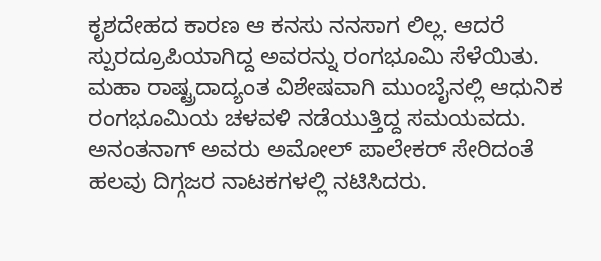ಕೃಶದೇಹದ ಕಾರಣ ಆ ಕನಸು ನನಸಾಗ ಲಿಲ್ಲ. ಆದರೆ ಸ್ಪುರದ್ರೂಪಿಯಾಗಿದ್ದ ಅವರನ್ನು ರಂಗಭೂಮಿ ಸೆಳೆಯಿತು. ಮಹಾ ರಾಷ್ಟ್ರದಾದ್ಯಂತ ವಿಶೇಷವಾಗಿ ಮುಂಬೈನಲ್ಲಿ ಆಧುನಿಕ ರಂಗಭೂಮಿಯ ಚಳವಳಿ ನಡೆಯುತ್ತಿದ್ದ ಸಮಯವದು. ಅನಂತನಾಗ್ ಅವರು ಅಮೋಲ್ ಪಾಲೇಕರ್ ಸೇರಿದಂತೆ ಹಲವು ದಿಗ್ಗಜರ ನಾಟಕಗಳಲ್ಲಿ ನಟಿಸಿದರು.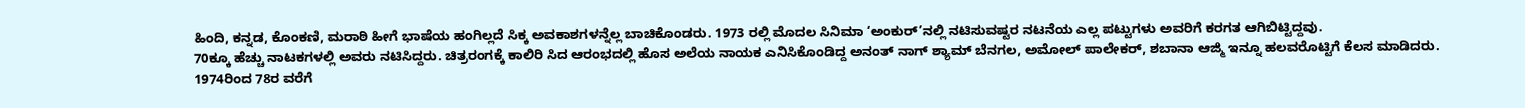ಹಿಂದಿ, ಕನ್ನಡ, ಕೊಂಕಣಿ, ಮರಾಠಿ ಹೀಗೆ ಭಾಷೆಯ ಹಂಗಿಲ್ಲದೆ ಸಿಕ್ಕ ಅವಕಾಶಗಳನ್ನೆಲ್ಲ ಬಾಚಿಕೊಂಡರು. 1973 ರಲ್ಲಿ ಮೊದಲ ಸಿನಿಮಾ ‘ಅಂಕುರ್’ನಲ್ಲಿ ನಟಿಸುವಷ್ಟರ ನಟನೆಯ ಎಲ್ಲ ಪಟ್ಟುಗಳು ಅವರಿಗೆ ಕರಗತ ಆಗಿಬಿಟ್ಟಿದ್ದವು.
70ಕ್ಕೂ ಹೆಚ್ಚು ನಾಟಕಗಳಲ್ಲಿ ಅವರು ನಟಿಸಿದ್ದರು. ಚಿತ್ರರಂಗಕ್ಕೆ ಕಾಲಿರಿ ಸಿದ ಆರಂಭದಲ್ಲಿ ಹೊಸ ಅಲೆಯ ನಾಯಕ ಎನಿಸಿಕೊಂಡಿದ್ದ ಅನಂತ್ ನಾಗ್ ಶ್ಯಾಮ್ ಬೆನಗಲ, ಅಮೋಲ್ ಪಾಲೇಕರ್, ಶಬಾನಾ ಆಜ್ಮಿ ಇನ್ನೂ ಹಲವರೊಟ್ಟಿಗೆ ಕೆಲಸ ಮಾಡಿದರು. 1974ರಿಂದ 78ರ ವರೆಗೆ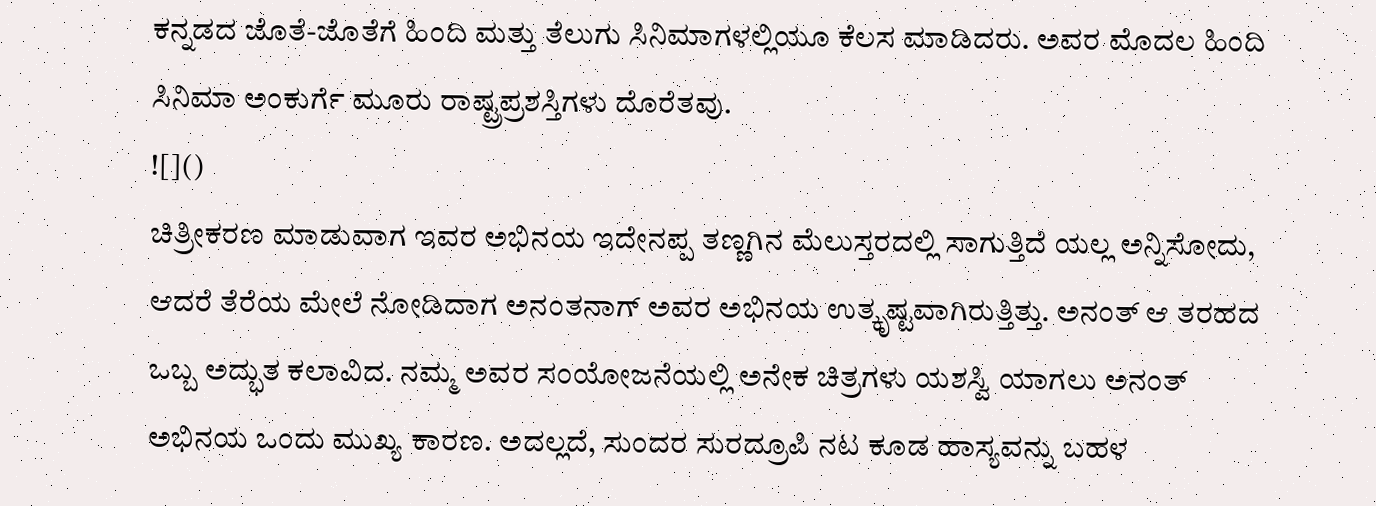ಕನ್ನಡದ ಜೊತೆ-ಜೊತೆಗೆ ಹಿಂದಿ ಮತ್ತು ತೆಲುಗು ಸಿನಿಮಾಗಳಲ್ಲಿಯೂ ಕೆಲಸ ಮಾಡಿದರು. ಅವರ ಮೊದಲ ಹಿಂದಿ ಸಿನಿಮಾ ಅಂಕುರ್ಗೆ ಮೂರು ರಾಷ್ಟ್ರಪ್ರಶಸ್ತಿಗಳು ದೊರೆತವು.
![]()
ಚಿತ್ರೀಕರಣ ಮಾಡುವಾಗ ಇವರ ಅಭಿನಯ ಇದೇನಪ್ಪ ತಣ್ಣಗಿನ ಮೆಲುಸ್ತರದಲ್ಲಿ ಸಾಗುತ್ತಿದೆ ಯಲ್ಲ ಅನ್ನಿಸೋದು, ಆದರೆ ತೆರೆಯ ಮೇಲೆ ನೋಡಿದಾಗ ಅನಂತನಾಗ್ ಅವರ ಅಭಿನಯ ಉತ್ಕೃಷ್ಟವಾಗಿರುತ್ತಿತ್ತು. ಅನಂತ್ ಆ ತರಹದ ಒಬ್ಬ ಅದ್ಭುತ ಕಲಾವಿದ. ನಮ್ಮ ಅವರ ಸಂಯೋಜನೆಯಲ್ಲಿ ಅನೇಕ ಚಿತ್ರಗಳು ಯಶಸ್ವಿ ಯಾಗಲು ಅನಂತ್ ಅಭಿನಯ ಒಂದು ಮುಖ್ಯ ಕಾರಣ. ಅದಲ್ಲದೆ, ಸುಂದರ ಸುರದ್ರೂಪಿ ನಟ ಕೂಡ ಹಾಸ್ಯವನ್ನು ಬಹಳ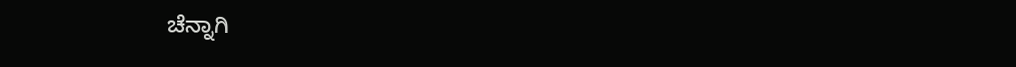ಚೆನ್ನಾಗಿ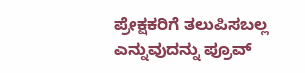ಪ್ರೇಕ್ಷಕರಿಗೆ ತಲುಪಿಸಬಲ್ಲ ಎನ್ನುವುದನ್ನು ಪ್ರೂವ್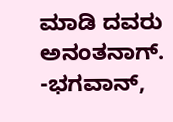ಮಾಡಿ ದವರು ಅನಂತನಾಗ್.
-ಭಗವಾನ್,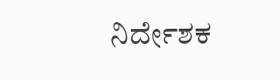ನಿರ್ದೇಶಕ